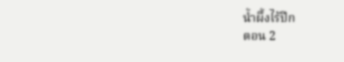น้ำผึ้งไร้ปีก
ตอน 2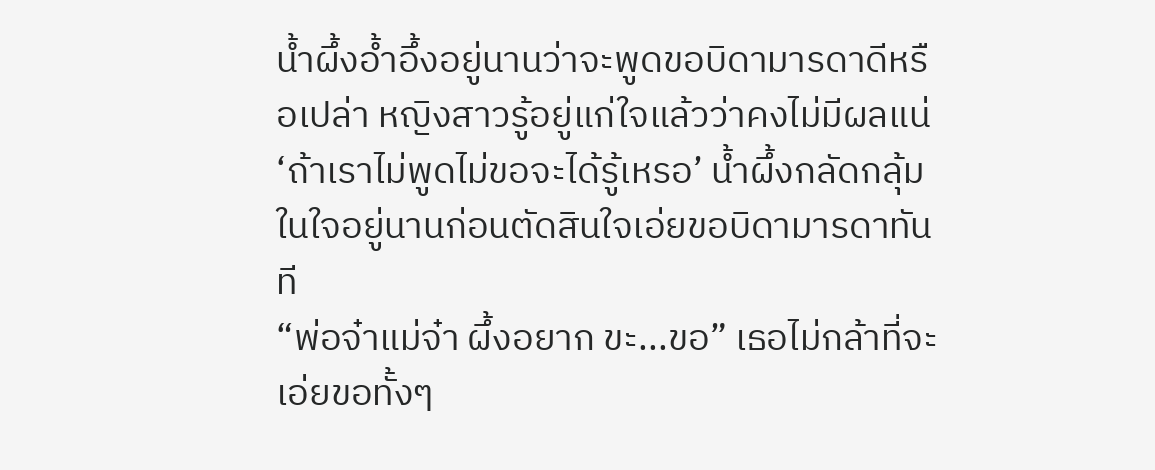น้ำผึ้งอ้ำอึ้งอยู่นานว่าจะพูดขอบิดามารดาดีหรือเปล่า หญิงสาวรู้อยู่แก่ใจแล้วว่าคงไม่มีผลแน่ ‘ถ้าเราไม่พูดไม่ขอจะได้รู้เหรอ’ น้ำผึ้งกลัดกลุ้มในใจอยู่นานก่อนตัดสินใจเอ่ยขอบิดามารดาทันที
“พ่อจ๋าแม่จ๋า ผึ้งอยาก ขะ...ขอ” เธอไม่กล้าที่จะเอ่ยขอทั้งๆ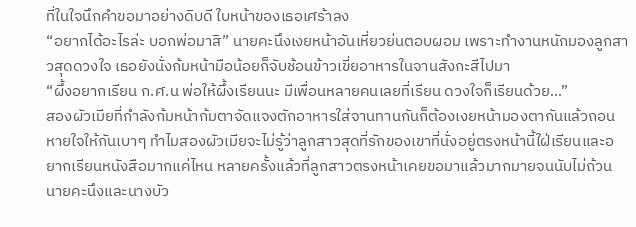ที่ในใจนึกคำขอมาอย่างดิบดี ใบหน้าของเธอเศร้าลง
“อยากได้อะไรล่ะ บอกพ่อมาสิ” นายคะนึงเงยหน้าอันเหี่ยวย่นตอบผอม เพราะทำงานหนักมองลูกสาวสุดดวงใจ เธอยังนั่งก้มหน้ามือน้อยก็จับช้อนข้าวเขี่ยอาหารในจานสังกะสีไปมา
“ผึ้งอยากเรียน ก.ศ.น พ่อให้ผึ้งเรียนนะ มีเพื่อนหลายคนเลยที่เรียน ดวงใจก็เรียนด้วย...”
สองผัวเมียที่กำลังก้มหน้าก้มตาจัดแจงตักอาหารใส่จานทานกันก็ต้องเงยหน้ามองตากันแล้วถอนหายใจให้กันเบาๆ ทำไมสองผัวเมียจะไม่รู้ว่าลูกสาวสุดที่รักของเขาที่นั่งอยู่ตรงหน้านี้ใฝ่เรียนและอยากเรียนหนังสือมากแค่ไหน หลายครั้งแล้วที่ลูกสาวตรงหน้าเคยขอมาแล้วมากมายจนนับไม่ถ้วน
นายคะนึงและนางบัว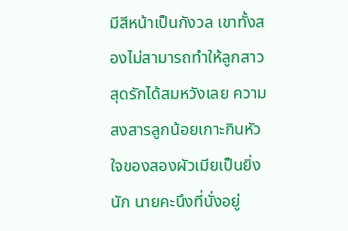มีสีหน้าเป็นกังวล เขาทั้งสองไม่สามารถทำให้ลูกสาวสุดรักได้สมหวังเลย ความสงสารลูกน้อยเกาะกินหัวใจของสองผัวเมียเป็นยิ่งนัก นายคะนึงที่นั่งอยู่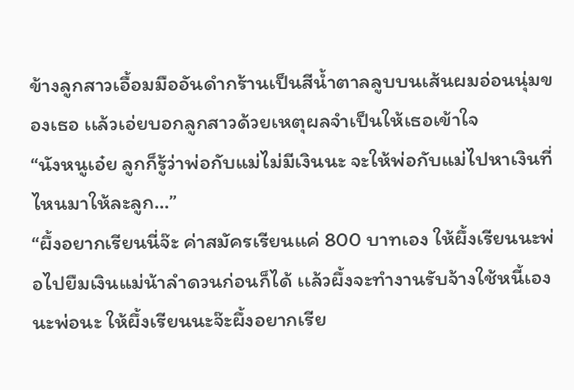ข้างลูกสาวเอื้อมมืออันดำกร้านเป็นสีน้ำตาลลูบบนเส้นผมอ่อนนุ่มของเธอ เเล้วเอ่ยบอกลูกสาวด้วยเหตุผลจำเป็นให้เธอเข้าใจ
“นังหนูเอ๋ย ลูกก็รู้ว่าพ่อกับแม่ไม่มีเงินนะ จะให้พ่อกับแม่ไปหาเงินที่ไหนมาให้ละลูก...”
“ผึ้งอยากเรียนนี่จ๊ะ ค่าสมัครเรียนแค่ 800 บาทเอง ให้ผึ้งเรียนนะพ่อไปยืมเงินแม่น้าลำดวนก่อนก็ได้ เเล้วผึ้งจะทำงานรับจ้างใช้หนี้เอง นะพ่อนะ ให้ผึ้งเรียนนะจ๊ะผึ้งอยากเรีย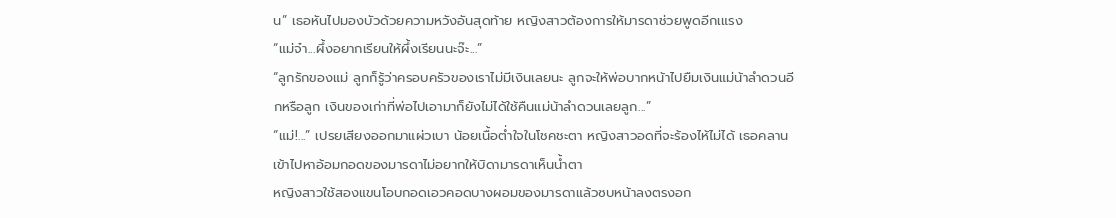น” เธอหันไปมองบัวด้วยความหวังอันสุดท้าย หญิงสาวต้องการให้มารดาช่วยพูดอีกเแรง
“แม่จ๋า...ผึ้งอยากเรียนให้ผึ้งเรียนนะจ๊ะ...”
“ลูกรักของแม่ ลูกก็รู้ว่าครอบครัวของเราไม่มีเงินเลยนะ ลูกจะให้พ่อบากหน้าไปยืมเงินแม่น้าลำดวนอีกหรือลูก เงินของเก่าที่พ่อไปเอามาก็ยังไม่ได้ใช้คืนแม่น้าลำดวนเลยลูก...”
“แม่!...” เปรยเสียงออกมาแผ่วเบา น้อยเนื้อต่ำใจในโชคชะตา หญิงสาวอดที่จะร้องไห้ไม่ได้ เธอคลานเข้าไปหาอ้อมกอดของมารดาไม่อยากให้บิดามารดาเห็นน้ำตา
หญิงสาวใช้สองแขนโอบกอดเอวคอดบางผอมของมารดาแล้วซบหน้าลงตรงอก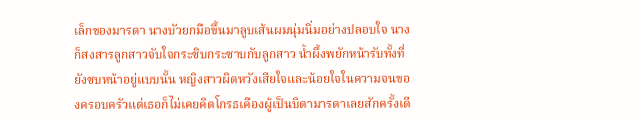เล็กของมารดา นางบัวยกมือขึ้นมาลูบเส้นผมนุ่มนิ่มอย่างปลอบใจ นางก็สงสารลูกสาวจับใจกระซิบกระซาบกับลูกสาว น้ำผึ้งพยักหน้ารับทั้งที่ยังซบหน้าอยู่แบบนั้น หญิงสาวผิดหวังเสียใจและน้อยใจในความจนของครอบครัวแต่เธอก็ไม่เคยคิดโกรธเคืองผู้เป็นบิดามารดาเลยสักครั้งเดี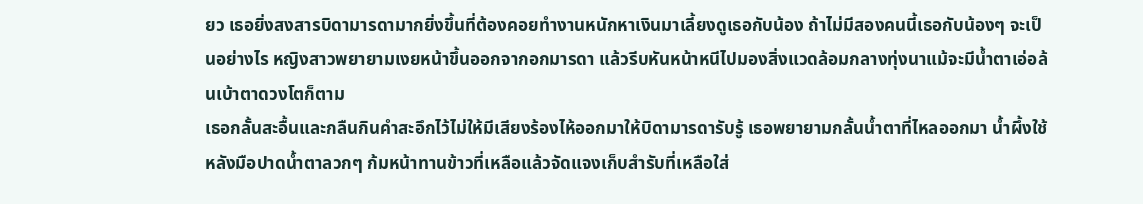ยว เธอยิ่งสงสารบิดามารดามากยิ่งขึ้นที่ต้องคอยทำงานหนักหาเงินมาเลี้ยงดูเธอกับน้อง ถ้าไม่มีสองคนนี้เธอกับน้องๆ จะเป็นอย่างไร หญิงสาวพยายามเงยหน้าขึ้นออกจากอกมารดา แล้วรีบหันหน้าหนีไปมองสิ่งแวดล้อมกลางทุ่งนาแม้จะมีน้ำตาเอ่อล้นเบ้าตาดวงโตก็ตาม
เธอกลั้นสะอื้นและกลืนกินคำสะอึกไว้ไม่ให้มีเสียงร้องไห้ออกมาให้บิดามารดารับรู้ เธอพยายามกลั้นน้ำตาที่ไหลออกมา น้ำผึ้งใช้หลังมือปาดน้ำตาลวกๆ ก้มหน้าทานข้าวที่เหลือแล้วจัดแจงเก็บสำรับที่เหลือใส่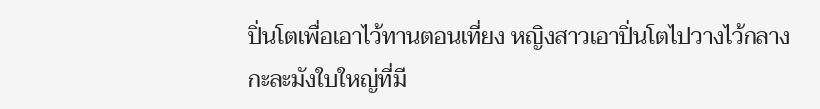ปิ่นโตเพื่อเอาไว้ทานตอนเที่ยง หญิงสาวเอาปิ่นโตไปวางไว้กลางกะละมังใบใหญ่ที่มี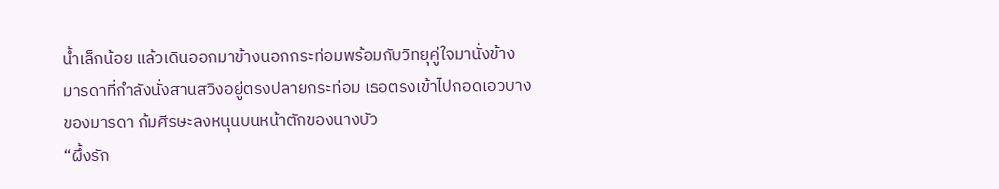น้ำเล็กน้อย แล้วเดินออกมาข้างนอกกระท่อมพร้อมกับวิทยุคู่ใจมานั่งข้างมารดาที่กำลังนั่งสานสวิงอยู่ตรงปลายกระท่อม เธอตรงเข้าไปกอดเอวบางของมารดา ก้มศีรษะลงหนุนบนหน้าตักของนางบัว
“ผึ้งรัก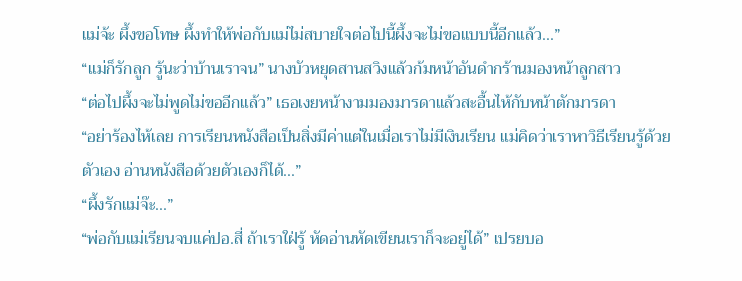แม่จ้ะ ผึ้งขอโทษ ผึ้งทำให้พ่อกับแม่ไม่สบายใจต่อไปนี้ผึ้งจะไม่ขอแบบนี้อีกแล้ว...”
“แม่ก็รักลูก รู้นะว่าบ้านเราจน” นางบัวหยุดสานสวิงแล้วก้มหน้าอันดำกร้านมองหน้าลูกสาว
“ต่อไปผึ้งจะไม่พูดไม่ขออีกแล้ว” เธอเงยหน้างามมองมารดาแล้วสะอื้นไห้กับหน้าตักมารดา
“อย่าร้องไห้เลย การเรียนหนังสือเป็นสิ่งมีค่าแต่ในเมื่อเราไม่มีเงินเรียน แม่คิดว่าเราหาวิธีเรียนรู้ด้วยตัวเอง อ่านหนังสือด้วยตัวเองก็ได้...”
“ผึ้งรักแม่จ๊ะ...”
“พ่อกับแม่เรียนจบแค่ปอ.สี่ ถ้าเราใฝ่รู้ หัดอ่านหัดเขียนเราก็จะอยู่ได้” เปรยบอ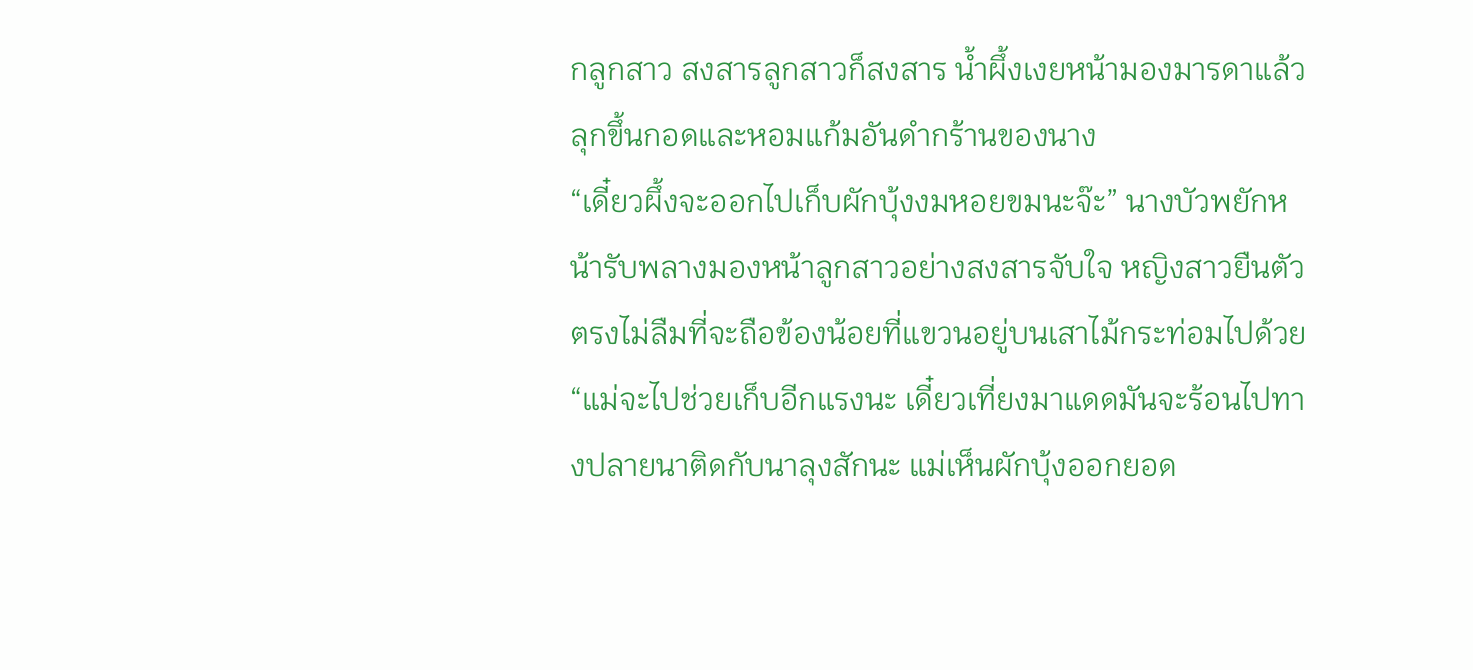กลูกสาว สงสารลูกสาวก็สงสาร น้ำผึ้งเงยหน้ามองมารดาแล้วลุกขึ้นกอดและหอมแก้มอันดำกร้านของนาง
“เดี๋ยวผึ้งจะออกไปเก็บผักบุ้งงมหอยขมนะจ๊ะ” นางบัวพยักหน้ารับพลางมองหน้าลูกสาวอย่างสงสารจับใจ หญิงสาวยืนตัวตรงไม่ลืมที่จะถือข้องน้อยที่แขวนอยู่บนเสาไม้กระท่อมไปด้วย
“แม่จะไปช่วยเก็บอีกแรงนะ เดี๋ยวเที่ยงมาแดดมันจะร้อนไปทางปลายนาติดกับนาลุงสักนะ แม่เห็นผักบุ้งออกยอด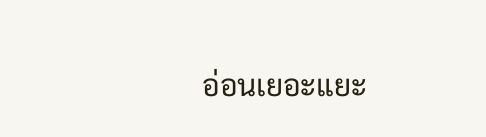อ่อนเยอะแยะ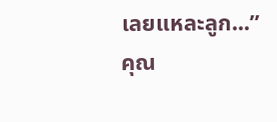เลยแหละลูก...”
คุณ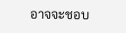อาจจะชอบ